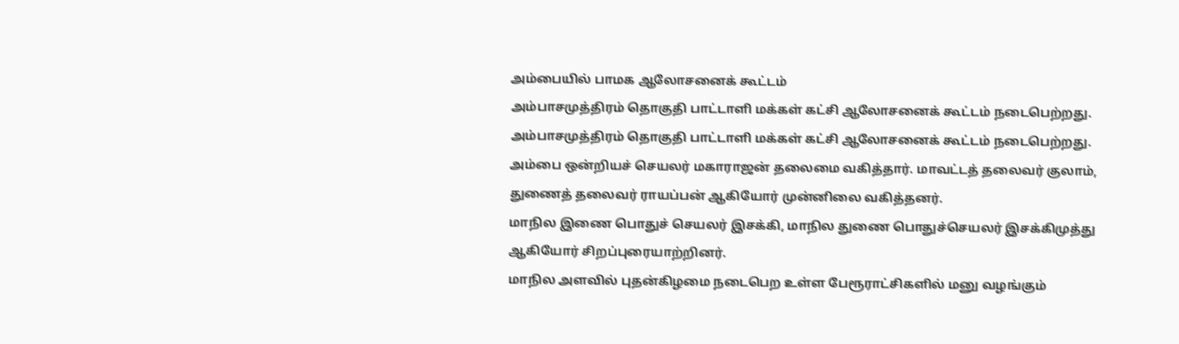அம்பையில் பாமக ஆலோசனைக் கூட்டம்
அம்பாசமுத்திரம் தொகுதி பாட்டாளி மக்கள் கட்சி ஆலோசனைக் கூட்டம் நடைபெற்றது.
அம்பாசமுத்திரம் தொகுதி பாட்டாளி மக்கள் கட்சி ஆலோசனைக் கூட்டம் நடைபெற்றது.
அம்பை ஒன்றியச் செயலர் மகாராஜன் தலைமை வகித்தார். மாவட்டத் தலைவர் குலாம், துணைத் தலைவர் ராயப்பன் ஆகியோர் முன்னிலை வகித்தனர்.
மாநில இணை பொதுச் செயலர் இசக்கி, மாநில துணை பொதுச்செயலர் இசக்கிமுத்து ஆகியோர் சிறப்புரையாற்றினர்.
மாநில அளவில் புதன்கிழமை நடைபெற உள்ள பேரூராட்சிகளில் மனு வழங்கும்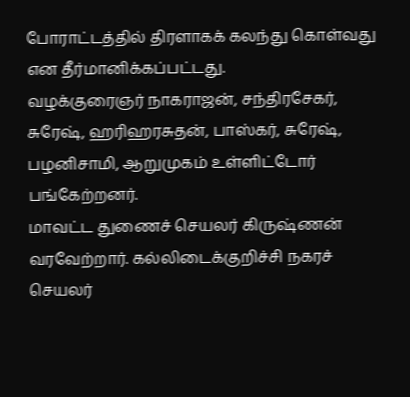போராட்டத்தில் திரளாகக் கலந்து கொள்வது என தீர்மானிக்கப்பட்டது.
வழக்குரைஞர் நாகராஜன், சந்திரசேகர், சுரேஷ், ஹரிஹரசுதன், பாஸ்கர், சுரேஷ், பழனிசாமி, ஆறுமுகம் உள்ளிட்டோர் பங்கேற்றனர்.
மாவட்ட துணைச் செயலர் கிருஷ்ணன் வரவேற்றார். கல்லிடைக்குறிச்சி நகரச் செயலர்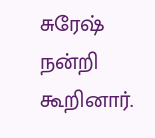சுரேஷ் நன்றி கூறினார்.